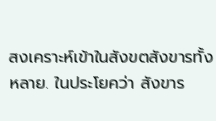สงเคราะห์เข้าในสังขตสังขารทั้งหลาย. ในประโยคว่า สังขาร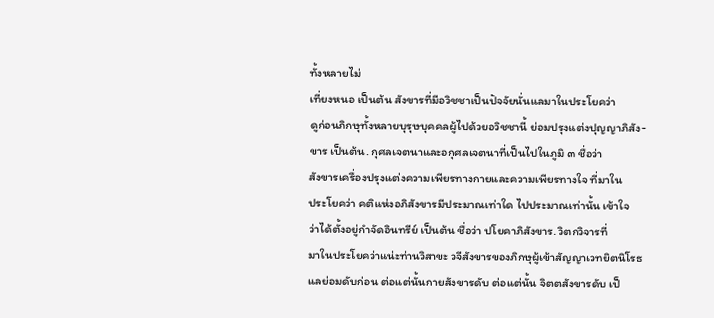ทั้งหลายไม่
เที่ยงหนอ เป็นต้น สังขารที่มีอวิชชาเป็นปัจจัยนั่นแลมาในประโยคว่า
ดูก่อนภิกษุทั้งหลายบุรุษบุคคลผู้ไปด้วยอวิชชานี้ ย่อมปรุงแต่งปุญญาภิสัง-
ขาร เป็นต้น. กุศลเจตนาและอกุศลเจตนาที่เป็นไปในภูมิ ๓ ชื่อว่า
สังขารเครื่องปรุงแต่งความเพียรทางกายและความเพียรทางใจ ที่มาใน
ประโยคว่า คติแห่งอภิสังขารมีประมาณเท่าใด ไปประมาณเท่านั้น เข้าใจ
ว่าได้ตั้งอยู่กำจัดอินทรีย์ เป็นต้น ชื่อว่า ปโยคาภิสังขาร. วิตกวิจารที่
มาในประโยคว่าแน่ะท่านวิสาขะ วจีสังขารของภิกษุผู้เข้าสัญญาเวทยิตนิโรธ
แลย่อมดับก่อน ต่อแต่นั้นกายสังขารดับ ต่อแต่นั้น จิตตสังขารดับ เป็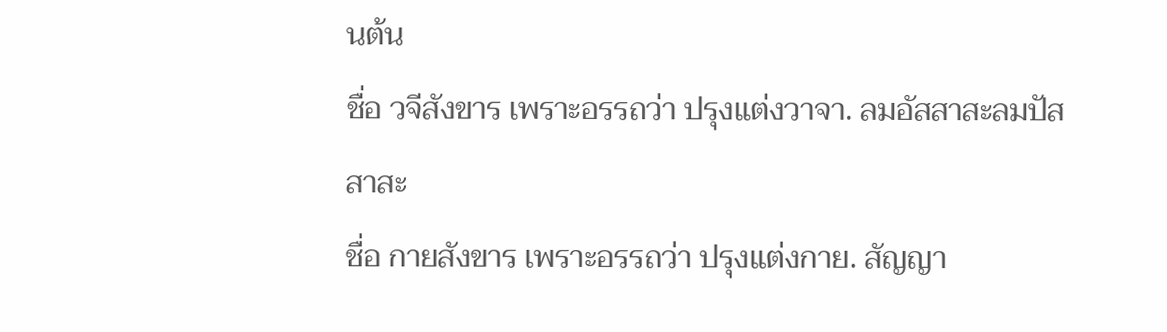นต้น
ชื่อ วจีสังขาร เพราะอรรถว่า ปรุงแต่งวาจา. ลมอัสสาสะลมปัสสาสะ
ชื่อ กายสังขาร เพราะอรรถว่า ปรุงแต่งกาย. สัญญา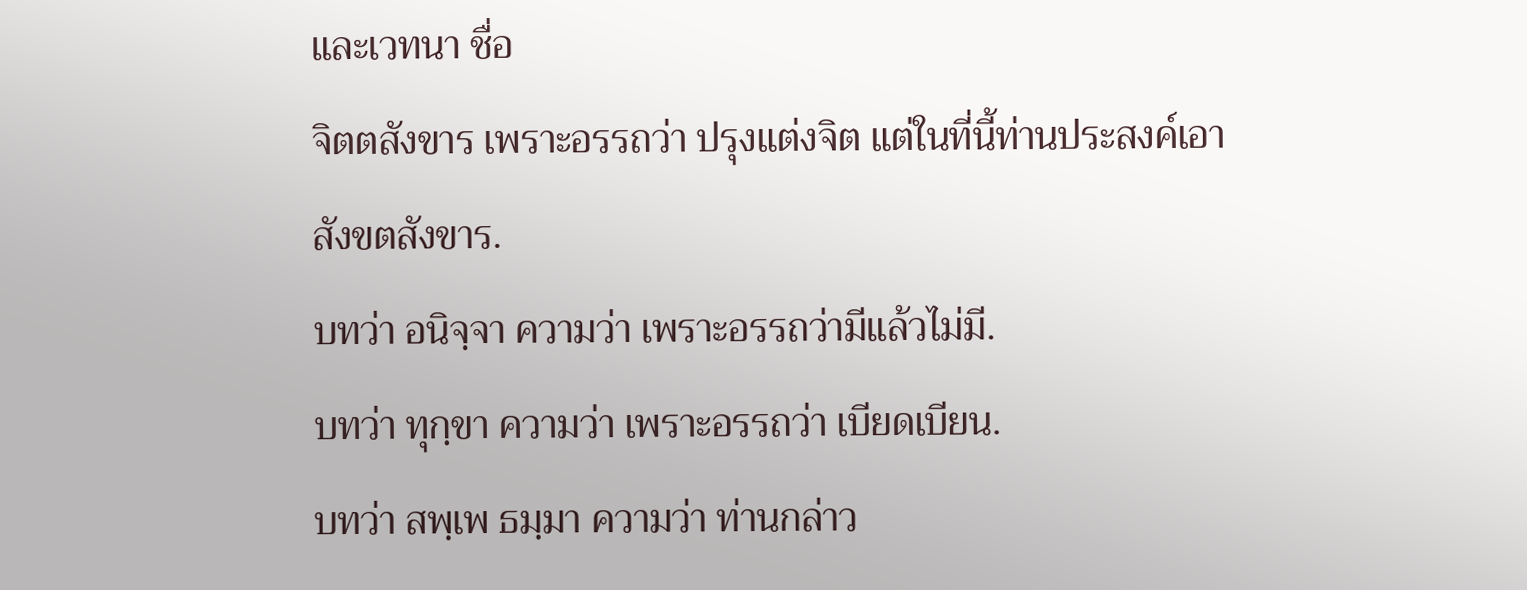และเวทนา ชื่อ
จิตตสังขาร เพราะอรรถว่า ปรุงแต่งจิต แต่ในที่นี้ท่านประสงค์เอา
สังขตสังขาร.
บทว่า อนิจฺจา ความว่า เพราะอรรถว่ามีแล้วไม่มี.
บทว่า ทุกฺขา ความว่า เพราะอรรถว่า เบียดเบียน.
บทว่า สพฺเพ ธมฺมา ความว่า ท่านกล่าว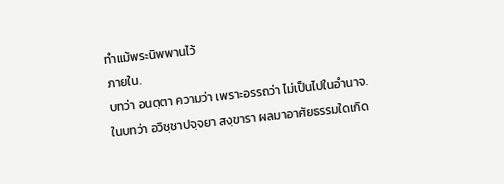ทำแม้พระนิพพานไว้
ภายใน.
บทว่า อนตฺตา ความว่า เพราะอรรถว่า ไม่เป็นไปในอำนาจ.
ในบทว่า อวิชฺชาปจฺจยา สงฺขารา ผลมาอาศัยธรรมใดเกิด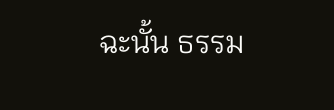ฉะนั้น ธรรม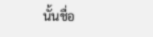นั้นชื่อ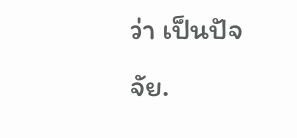ว่า เป็นปัจจัย.